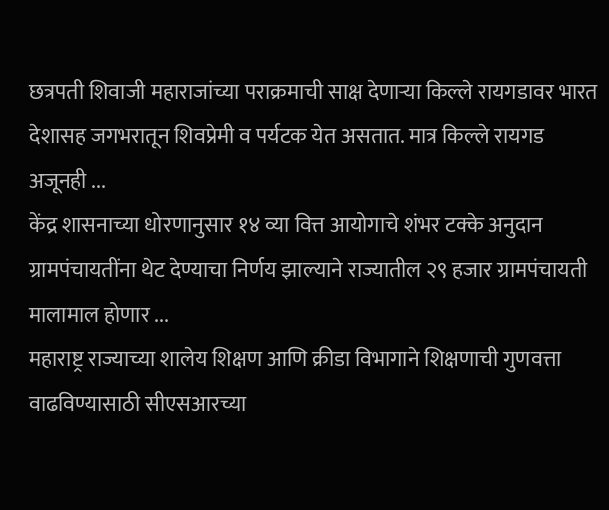छत्रपती शिवाजी महाराजांच्या पराक्रमाची साक्ष देणाऱ्या किल्ले रायगडावर भारत देशासह जगभरातून शिवप्रेमी व पर्यटक येत असतात. मात्र किल्ले रायगड अजूनही ...
केंद्र शासनाच्या धोरणानुसार १४ व्या वित्त आयोगाचे शंभर टक्के अनुदान ग्रामपंचायतींना थेट देण्याचा निर्णय झाल्याने राज्यातील २९ हजार ग्रामपंचायती मालामाल होणार ...
महाराष्ट्र राज्याच्या शालेय शिक्षण आणि क्रीडा विभागाने शिक्षणाची गुणवत्ता वाढविण्यासाठी सीएसआरच्या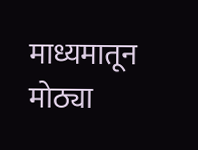माध्यमातून मोठ्या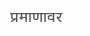प्रमाणावर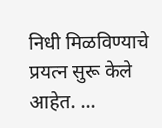निधी मिळविण्याचे प्रयत्न सुरू केले आहेत. ...